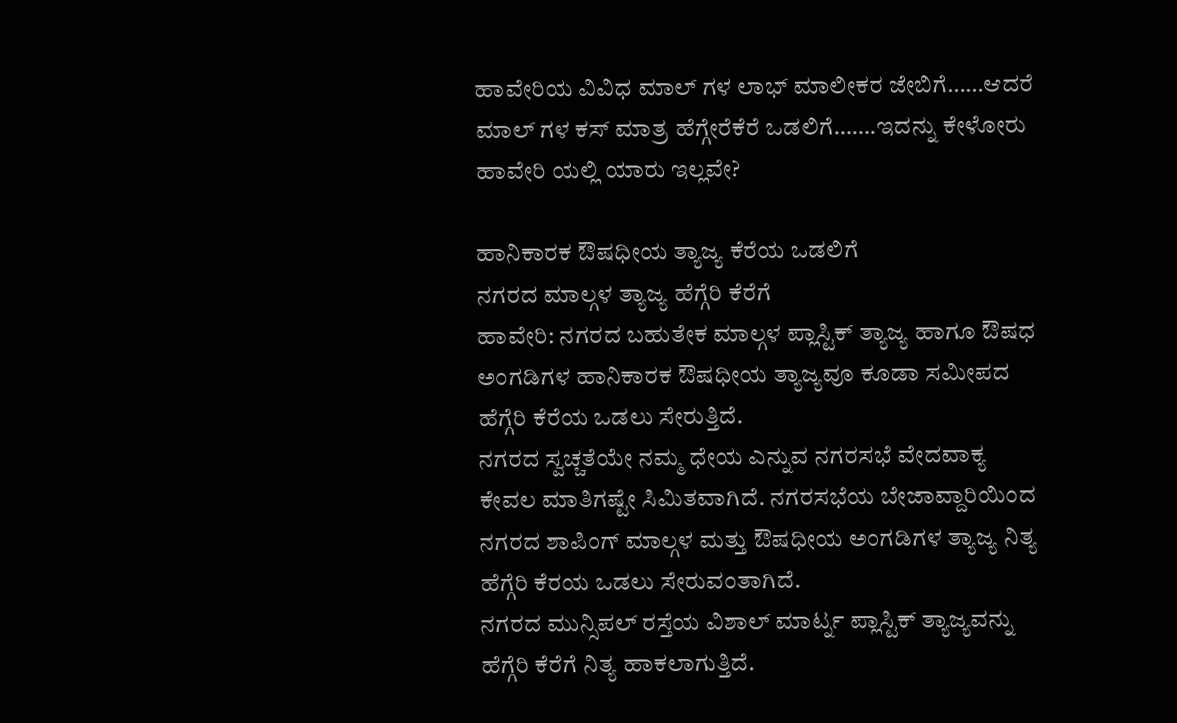ಹಾವೇರಿಯ ವಿವಿಧ ಮಾಲ್ ಗಳ ಲಾಭ್ ಮಾಲೀಕರ ಜೇಬಿಗೆ……ಆದರೆ ಮಾಲ್ ಗಳ ಕಸ್ ಮಾತ್ರ ಹೆಗ್ಗೇರೆಕೆರೆ ಒಡಲಿಗೆ…….ಇದನ್ನು ಕೇಳೋರು ಹಾವೇರಿ ಯಲ್ಲಿ ಯಾರು ಇಲ್ಲವೇ?

ಹಾನಿಕಾರಕ ಔಷಧೀಯ ತ್ಯಾಜ್ಯ ಕೆರೆಯ ಒಡಲಿಗೆ
ನಗರದ ಮಾಲ್ಗಳ ತ್ಯಾಜ್ಯ ಹೆಗ್ಗೆರಿ ಕೆರೆಗೆ
ಹಾವೇರಿ: ನಗರದ ಬಹುತೇಕ ಮಾಲ್ಗಳ ಪ್ಲಾಸ್ಟಿಕ್ ತ್ಯಾಜ್ಯ ಹಾಗೂ ಔಷಧ ಅಂಗಡಿಗಳ ಹಾನಿಕಾರಕ ಔಷಧೀಯ ತ್ಯಾಜ್ಯವೂ ಕೂಡಾ ಸಮೀಪದ ಹೆಗ್ಗೆರಿ ಕೆರೆಯ ಒಡಲು ಸೇರುತ್ತಿದೆ.
ನಗರದ ಸ್ವಚ್ಚತೆಯೇ ನಮ್ಮ ಧೇಯ ಎನ್ನುವ ನಗರಸಭೆ ವೇದವಾಕ್ಯ ಕೇವಲ ಮಾತಿಗಷ್ಟೇ ಸಿಮಿತವಾಗಿದೆ. ನಗರಸಭೆಯ ಬೇಜಾವ್ದಾರಿಯಿಂದ ನಗರದ ಶಾಪಿಂಗ್ ಮಾಲ್ಗಳ ಮತ್ತು ಔಷಧೀಯ ಅಂಗಡಿಗಳ ತ್ಯಾಜ್ಯ ನಿತ್ಯ ಹೆಗ್ಗೆರಿ ಕೆರಯ ಒಡಲು ಸೇರುವಂತಾಗಿದೆ.
ನಗರದ ಮುನ್ಸಿಪಲ್ ರಸ್ತೆಯ ವಿಶಾಲ್ ಮಾರ್ಟ್ನ ಪ್ಲಾಸ್ಟಿಕ್ ತ್ಯಾಜ್ಯವನ್ನು ಹೆಗ್ಗೆರಿ ಕೆರೆಗೆ ನಿತ್ಯ ಹಾಕಲಾಗುತ್ತಿದೆ.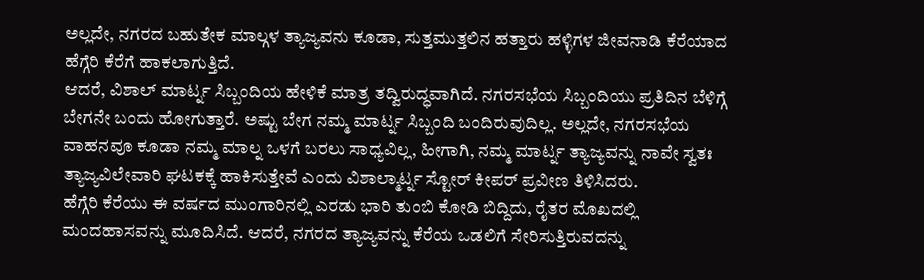ಅಲ್ಲದೇ, ನಗರದ ಬಹುತೇಕ ಮಾಲ್ಗಳ ತ್ಯಾಜ್ಯವನು ಕೂಡಾ, ಸುತ್ತಮುತ್ತಲಿನ ಹತ್ತಾರು ಹಳ್ಳಿಗಳ ಜೀವನಾಡಿ ಕೆರೆಯಾದ ಹೆಗ್ಗೆರಿ ಕೆರೆಗೆ ಹಾಕಲಾಗುತ್ತಿದೆ.
ಆದರೆ, ವಿಶಾಲ್ ಮಾರ್ಟ್ನ ಸಿಬ್ಬಂದಿಯ ಹೇಳಿಕೆ ಮಾತ್ರ ತದ್ವಿರುದ್ಧವಾಗಿದೆ. ನಗರಸಭೆಯ ಸಿಬ್ಬಂದಿಯು ಪ್ರತಿದಿನ ಬೆಳಿಗ್ಗೆ ಬೇಗನೇ ಬಂದು ಹೋಗುತ್ತಾರೆ. ಅಷ್ಟು ಬೇಗ ನಮ್ಮ ಮಾರ್ಟ್ನ ಸಿಬ್ಬಂದಿ ಬಂದಿರುವುದಿಲ್ಲ. ಅಲ್ಲದೇ, ನಗರಸಭೆಯ ವಾಹನವೂ ಕೂಡಾ ನಮ್ಮ ಮಾಲ್ನ ಒಳಗೆ ಬರಲು ಸಾಧ್ಯವಿಲ್ಲ, ಹೀಗಾಗಿ, ನಮ್ಮ ಮಾರ್ಟ್ನ ತ್ಯಾಜ್ಯವನ್ನು ನಾವೇ ಸ್ವತಃ ತ್ಯಾಜ್ಯವಿಲೇವಾರಿ ಘಟಕಕ್ಕೆ ಹಾಕಿಸುತ್ತೇವೆ ಎಂದು ವಿಶಾಲ್ಮಾರ್ಟ್ನ ಸ್ಟೋರ್ ಕೀಪರ್ ಪ್ರವೀಣ ತಿಳಿಸಿದರು.
ಹೆಗ್ಗೆರಿ ಕೆರೆಯು ಈ ವರ್ಷದ ಮುಂಗಾರಿನಲ್ಲಿ ಎರಡು ಭಾರಿ ತುಂಬಿ ಕೋಡಿ ಬಿದ್ದಿದು, ರೈತರ ಮೊಖದಲ್ಲಿ ಮಂದಹಾಸವನ್ನು ಮೂದಿಸಿದೆ. ಆದರೆ, ನಗರದ ತ್ಯಾಜ್ಯವನ್ನು ಕೆರೆಯ ಒಡಲಿಗೆ ಸೇರಿಸುತ್ತಿರುವದನ್ನು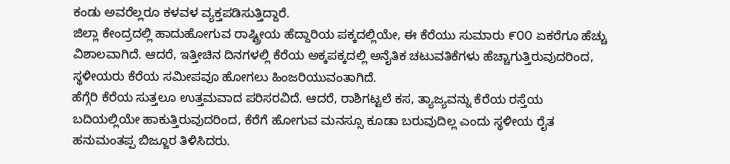ಕಂಡು ಅವರೆಲ್ಲರೂ ಕಳವಳ ವ್ಯಕ್ತಪಡಿಸುತ್ತಿದ್ದಾರೆ.
ಜಿಲ್ಲಾ ಕೇಂದ್ರದಲ್ಲಿ ಹಾದುಹೋಗುವ ರಾಷ್ಟ್ರೀಯ ಹೆದ್ದಾರಿಯ ಪಕ್ಕದಲ್ಲಿಯೇ, ಈ ಕೆರೆಯು ಸುಮಾರು ೯೦೦ ಏಕರೆಗೂ ಹೆಚ್ಚು ವಿಶಾಲವಾಗಿದೆ. ಆದರೆ, ಇತ್ತೀಚಿನ ದಿನಗಳಲ್ಲಿ ಕೆರೆಯ ಅಕ್ಕಪಕ್ಕದಲ್ಲಿ ಅನೈತಿಕ ಚಟುವತಿಕೆಗಳು ಹೆಚ್ಚಾಗುತ್ತಿರುವುದರಿಂದ, ಸ್ಥಳೀಯರು ಕೆರೆಯ ಸಮೀಪವೂ ಹೋಗಲು ಹಿಂಜರಿಯುವಂತಾಗಿದೆ.
ಹೆಗ್ಗೆರಿ ಕೆರೆಯ ಸುತ್ತಲೂ ಉತ್ತಮವಾದ ಪರಿಸರವಿದೆ. ಆದರೆ, ರಾಶಿಗಟ್ಟಲೆ ಕಸ, ತ್ಯಾಜ್ಯವನ್ನು ಕೆರೆಯ ರಸ್ತೆಯ ಬದಿಯಲ್ಲಿಯೇ ಹಾಕುತ್ತಿರುವುದರಿಂದ, ಕೆರೆಗೆ ಹೋಗುವ ಮನಸ್ಸೂ ಕೂಡಾ ಬರುವುದಿಲ್ಲ ಎಂದು ಸ್ಥಳೀಯ ರೈತ ಹನುಮಂತಪ್ಪ ಬಿಜ್ಜೂರ ತಿಳಿಸಿದರು.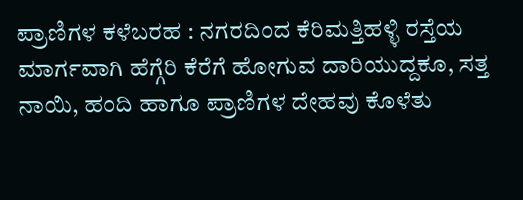ಪ್ರಾಣಿಗಳ ಕಳೆಬರಹ : ನಗರದಿಂದ ಕೆರಿಮತ್ತಿಹಳ್ಳಿ ರಸ್ತೆಯ ಮಾರ್ಗವಾಗಿ ಹೆಗ್ಗೆರಿ ಕೆರೆಗೆ ಹೋಗುವ ದಾರಿಯುದ್ದಕೂ, ಸತ್ತ ನಾಯಿ, ಹಂದಿ ಹಾಗೂ ಪ್ರಾಣಿಗಳ ದೇಹವು ಕೊಳೆತು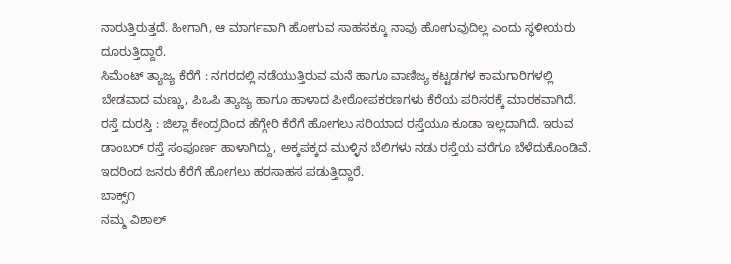ನಾರುತ್ತಿರುತ್ತದೆ. ಹೀಗಾಗಿ, ಆ ಮಾರ್ಗವಾಗಿ ಹೋಗುವ ಸಾಹಸಕ್ಕೂ ನಾವು ಹೋಗುವುದಿಲ್ಲ ಎಂದು ಸ್ಥಳೀಯರು ದೂರುತ್ತಿದ್ದಾರೆ.
ಸಿಮೆಂಟ್ ತ್ಯಾಜ್ಯ ಕೆರೆಗೆ : ನಗರದಲ್ಲಿ ನಡೆಯುತ್ತಿರುವ ಮನೆ ಹಾಗೂ ವಾಣಿಜ್ಯ ಕಟ್ಟಡಗಳ ಕಾಮಗಾರಿಗಳಲ್ಲಿ ಬೇಡವಾದ ಮಣ್ಣು, ಪಿಒಪಿ ತ್ಯಾಜ್ಯ ಹಾಗೂ ಹಾಳಾದ ಪೀಠೋಪಕರಣಗಳು ಕೆರೆಯ ಪರಿಸರಕ್ಕೆ ಮಾರಕವಾಗಿದೆ.
ರಸ್ತೆ ದುರಸ್ತಿ : ಜಿಲ್ಲಾ ಕೇಂದ್ರದಿಂದ ಹೆಗ್ಗೇರಿ ಕೆರೆಗೆ ಹೋಗಲು ಸರಿಯಾದ ರಸ್ತೆಯೂ ಕೂಡಾ ಇಲ್ಲದಾಗಿದೆ. ಇರುವ ಡಾಂಬರ್ ರಸ್ತೆ ಸಂಪೂರ್ಣ ಹಾಳಾಗಿದ್ದು, ಅಕ್ಕಪಕ್ಕದ ಮುಳ್ಳಿನ ಬೆಲಿಗಳು ನಡು ರಸ್ತೆಯ ವರೆಗೂ ಬೆಳೆದುಕೊಂಡಿವೆ. ಇದರಿಂದ ಜನರು ಕೆರೆಗೆ ಹೋಗಲು ಹರಸಾಹಸ ಪಡುತ್ತಿದ್ದಾರೆ.
ಬಾಕ್ಸ್೧
ನಮ್ಮ ವಿಶಾಲ್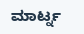ಮಾರ್ಟ್ನ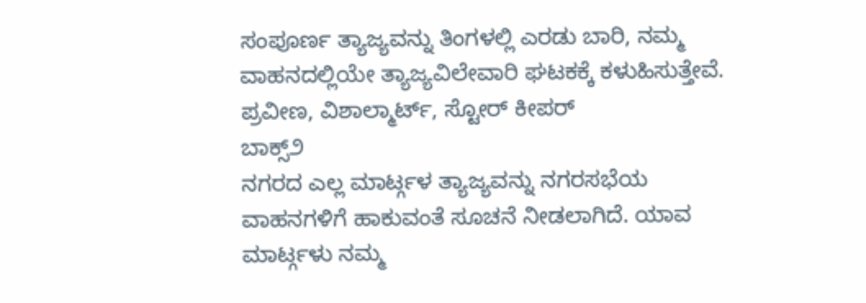ಸಂಪೂರ್ಣ ತ್ಯಾಜ್ಯವನ್ನು ತಿಂಗಳಲ್ಲಿ ಎರಡು ಬಾರಿ, ನಮ್ಮ ವಾಹನದಲ್ಲಿಯೇ ತ್ಯಾಜ್ಯವಿಲೇವಾರಿ ಘಟಕಕ್ಕೆ ಕಳುಹಿಸುತ್ತೇವೆ.
ಪ್ರವೀಣ, ವಿಶಾಲ್ಮಾರ್ಟ್, ಸ್ಟೋರ್ ಕೀಪರ್
ಬಾಕ್ಸ್೨
ನಗರದ ಎಲ್ಲ ಮಾರ್ಟ್ಗಳ ತ್ಯಾಜ್ಯವನ್ನು ನಗರಸಭೆಯ ವಾಹನಗಳಿಗೆ ಹಾಕುವಂತೆ ಸೂಚನೆ ನೀಡಲಾಗಿದೆ. ಯಾವ ಮಾರ್ಟ್ಗಳು ನಮ್ಮ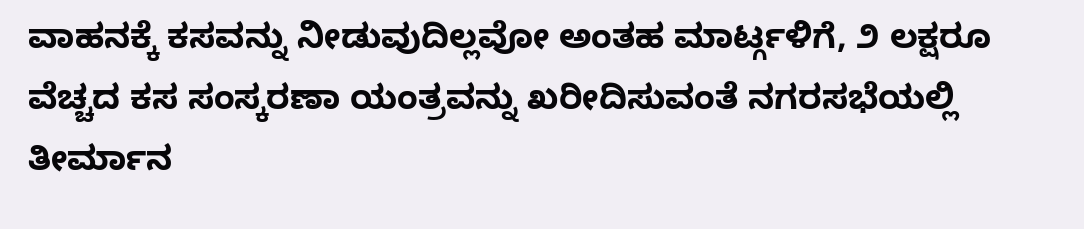ವಾಹನಕ್ಕೆ ಕಸವನ್ನು ನೀಡುವುದಿಲ್ಲವೋ ಅಂತಹ ಮಾರ್ಟ್ಗಳಿಗೆ, ೨ ಲಕ್ಷರೂ ವೆಚ್ಚದ ಕಸ ಸಂಸ್ಕರಣಾ ಯಂತ್ರವನ್ನು ಖರೀದಿಸುವಂತೆ ನಗರಸಭೆಯಲ್ಲಿ ತೀರ್ಮಾನ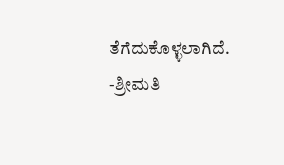ತೆಗೆದುಕೊಳ್ಳಲಾಗಿದೆ.
-ಶ್ರೀಮತಿ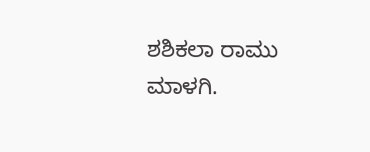ಶಶಿಕಲಾ ರಾಮು ಮಾಳಗಿ.